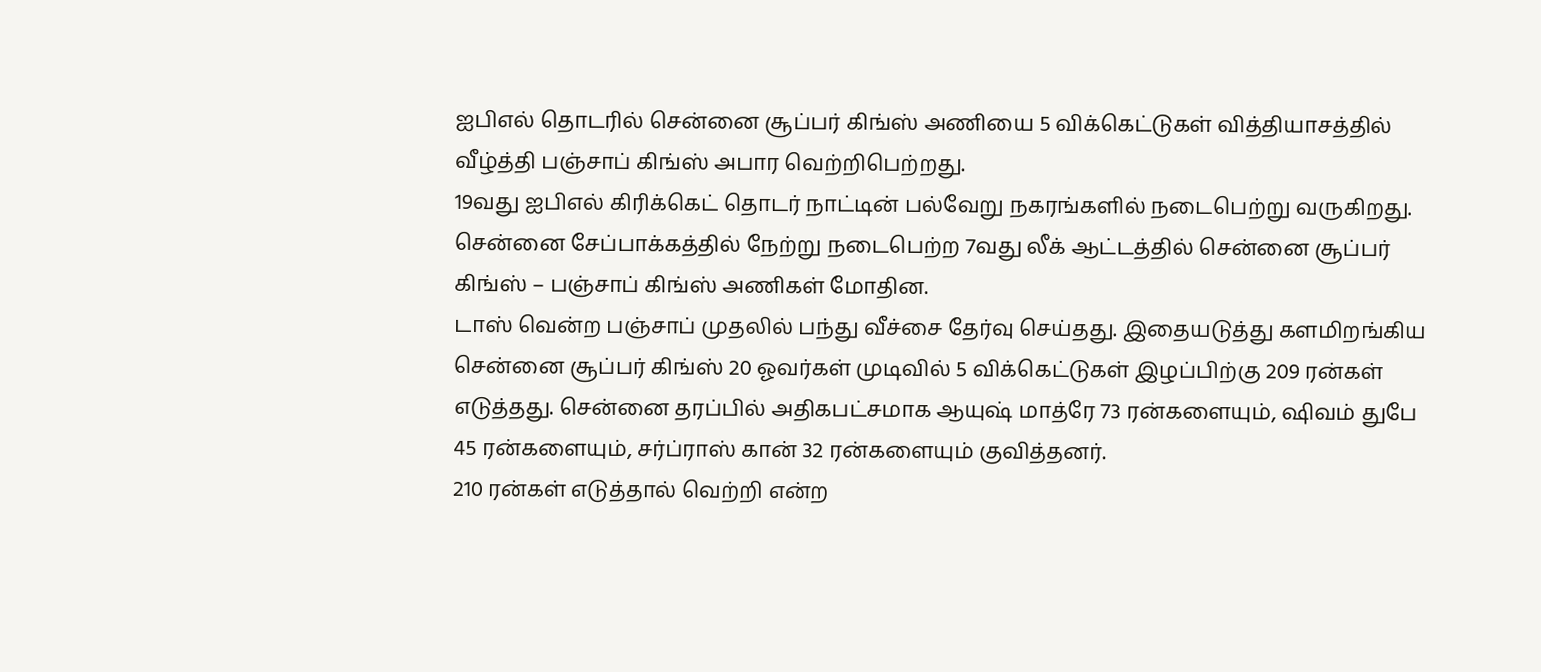ஐபிஎல் தொடரில் சென்னை சூப்பர் கிங்ஸ் அணியை 5 விக்கெட்டுகள் வித்தியாசத்தில் வீழ்த்தி பஞ்சாப் கிங்ஸ் அபார வெற்றிபெற்றது.
19வது ஐபிஎல் கிரிக்கெட் தொடர் நாட்டின் பல்வேறு நகரங்களில் நடைபெற்று வருகிறது. சென்னை சேப்பாக்கத்தில் நேற்று நடைபெற்ற 7வது லீக் ஆட்டத்தில் சென்னை சூப்பர் கிங்ஸ் – பஞ்சாப் கிங்ஸ் அணிகள் மோதின.
டாஸ் வென்ற பஞ்சாப் முதலில் பந்து வீச்சை தேர்வு செய்தது. இதையடுத்து களமிறங்கிய சென்னை சூப்பர் கிங்ஸ் 20 ஓவர்கள் முடிவில் 5 விக்கெட்டுகள் இழப்பிற்கு 209 ரன்கள் எடுத்தது. சென்னை தரப்பில் அதிகபட்சமாக ஆயுஷ் மாத்ரே 73 ரன்களையும், ஷிவம் துபே 45 ரன்களையும், சர்ப்ராஸ் கான் 32 ரன்களையும் குவித்தனர்.
210 ரன்கள் எடுத்தால் வெற்றி என்ற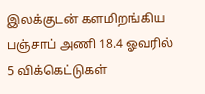இலக்குடன் களமிறங்கிய பஞ்சாப் அணி 18.4 ஓவரில் 5 விக்கெட்டுகள்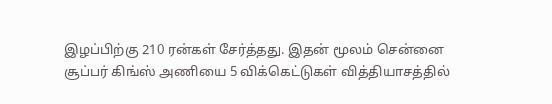இழப்பிற்கு 210 ரன்கள் சேர்த்தது. இதன் மூலம் சென்னை சூப்பர் கிங்ஸ் அணியை 5 விக்கெட்டுகள் வித்தியாசத்தில்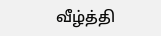வீழ்த்தி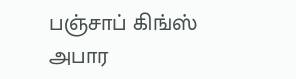பஞ்சாப் கிங்ஸ் அபார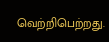வெற்றிபெற்றது.